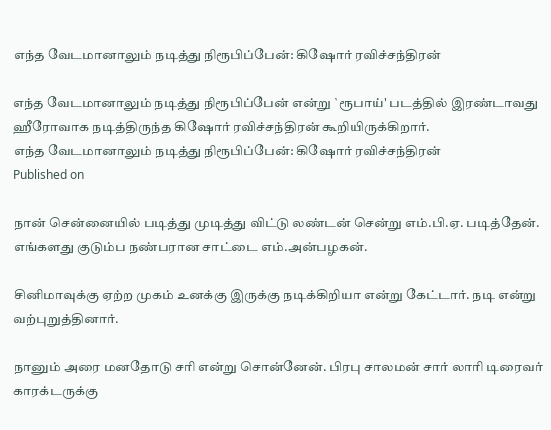எந்த வேடமானாலும் நடித்து நிரூபிப்பேன்: கிஷோர் ரவிச்சந்திரன்

எந்த வேடமானாலும் நடித்து நிரூபிப்பேன் என்று `ரூபாய்' படத்தில் இரண்டாவது ஹீரோவாக நடித்திருந்த கிஷோர் ரவிச்சந்திரன் கூறியிருக்கிறார்.
எந்த வேடமானாலும் நடித்து நிரூபிப்பேன்: கிஷோர் ரவிச்சந்திரன்
Published on

நான் சென்னையில் படித்து முடித்து விட்டு லண்டன் சென்று எம்.பி.ஏ. படித்தேன். எங்களது குடும்ப நண்பரான சாட்டை எம்.அன்பழகன்.

சினிமாவுக்கு ஏற்ற முகம் உனக்கு இருக்கு நடிக்கிறியா என்று கேட்டார். நடி என்று வற்புறுத்தினார்.

நானும் அரை மனதோடு சரி என்று சொன்னேன். பிரபு சாலமன் சார் லாரி டிரைவர் காரக்டருக்கு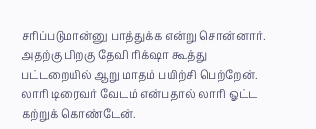சரிப்படுமான்னு பாத்துக்க என்று சொன்னார். அதற்கு பிறகு தேவி ரிக்‌ஷா கூத்து பட்டறையில் ஆறு மாதம் பயிற்சி பெற்றேன். லாரி டிரைவர் வேடம் என்பதால் லாரி ஓட்ட கற்றுக் கொண்டேன்.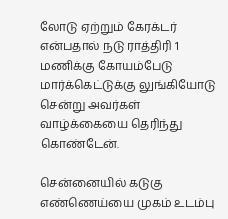லோடு ஏற்றும் கேரக்டர் என்பதால் நடு ராத்திரி 1 மணிக்கு கோயம்பேடு மார்க்கெட்டுக்கு லுங்கியோடு சென்று அவர்கள் வாழ்க்கையை தெரிந்து கொண்டேன்.

சென்னையில் கடுகு எண்ணெய்யை முகம் உடம்பு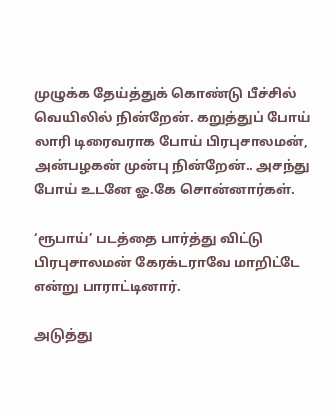முழுக்க தேய்த்துக் கொண்டு பீச்சில் வெயிலில் நின்றேன். கறுத்துப் போய் லாரி டிரைவராக போய் பிரபுசாலமன், அன்பழகன் முன்பு நின்றேன்.. அசந்து போய் உடனே ஓ.கே சொன்னார்கள்.

‘ரூபாய்’ படத்தை பார்த்து விட்டு பிரபுசாலமன் கேரக்டராவே மாறிட்டே என்று பாராட்டினார்.

அடுத்து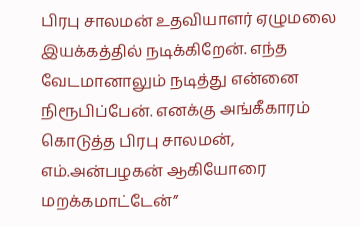பிரபு சாலமன் உதவியாளர் ஏழுமலை இயக்கத்தில் நடிக்கிறேன். எந்த வேடமானாலும் நடித்து என்னை நிரூபிப்பேன். எனக்கு அங்கீகாரம் கொடுத்த பிரபு சாலமன், எம்.அன்பழகன் ஆகியோரை மறக்கமாட்டேன்”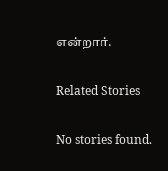என்றார்.

Related Stories

No stories found.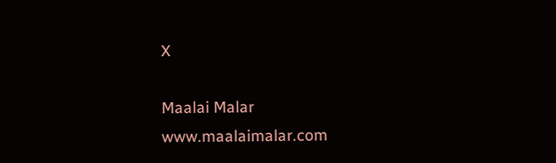X

Maalai Malar
www.maalaimalar.com